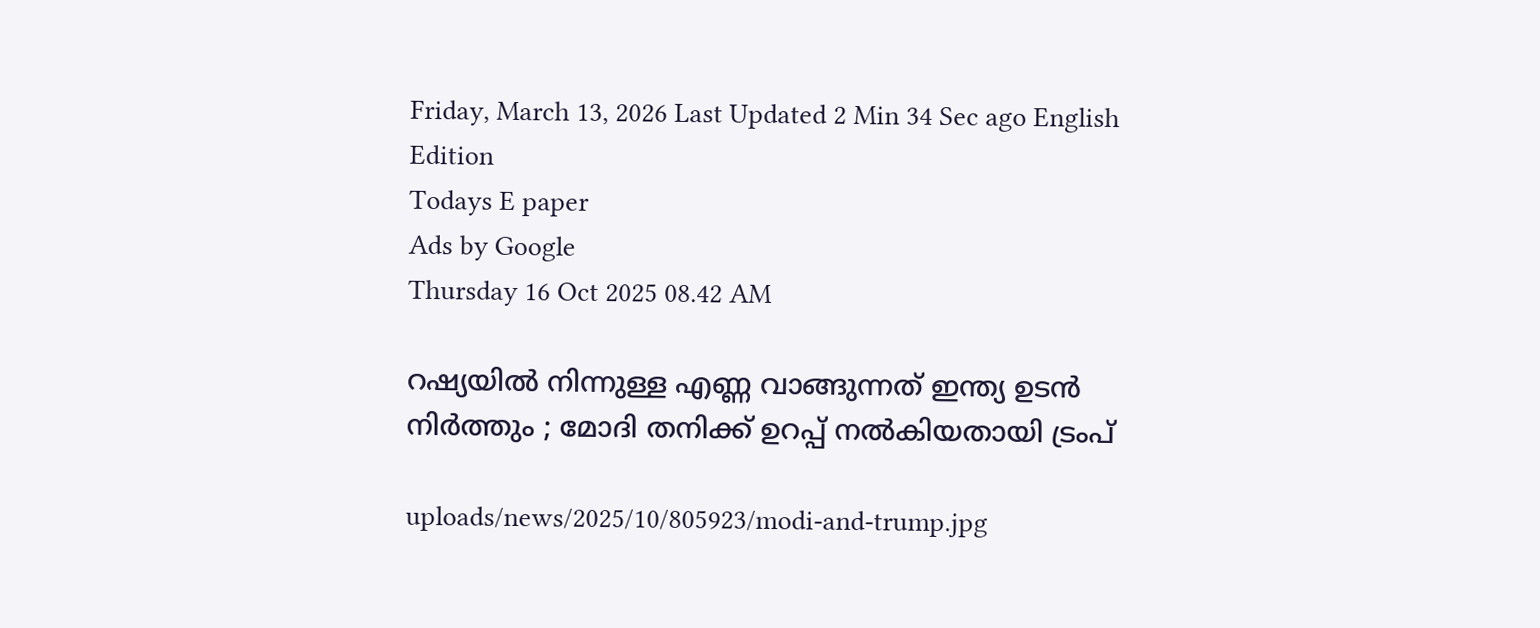Friday, March 13, 2026 Last Updated 2 Min 34 Sec ago English Edition
Todays E paper
Ads by Google
Thursday 16 Oct 2025 08.42 AM

റഷ്യയില്‍ നിന്നുള്ള എണ്ണ വാങ്ങുന്നത് ഇന്ത്യ ഉടന്‍ നിര്‍ത്തും ; മോദി തനിക്ക് ഉറപ്പ് നല്‍കിയതായി ട്രംപ്

uploads/news/2025/10/805923/modi-and-trump.jpg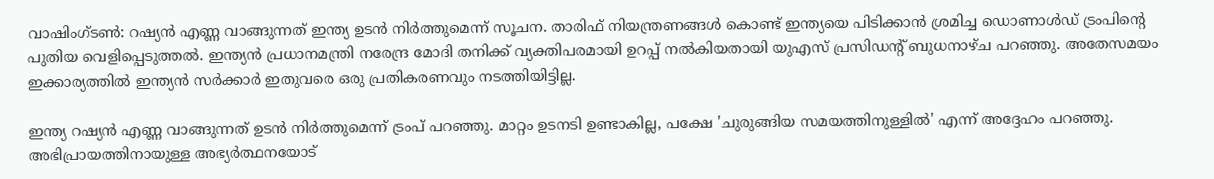വാഷിംഗ്ടണ്‍: റഷ്യന്‍ എണ്ണ വാങ്ങുന്നത് ഇന്ത്യ ഉടന്‍ നിര്‍ത്തുമെന്ന് സൂചന. താരിഫ് നിയന്ത്രണങ്ങള്‍ കൊണ്ട് ഇന്ത്യയെ പിടിക്കാന്‍ ശ്രമിച്ച ഡൊണാള്‍ഡ് ട്രംപിന്റെ പുതിയ വെളിപ്പെടുത്തല്‍. ഇന്ത്യന്‍ പ്രധാനമന്ത്രി നരേന്ദ്ര മോദി തനിക്ക് വ്യക്തിപരമായി ഉറപ്പ് നല്‍കിയതായി യുഎസ് പ്രസിഡന്റ് ബുധനാഴ്ച പറഞ്ഞു. അതേസമയം ഇക്കാര്യത്തില്‍ ഇന്ത്യന്‍ സര്‍ക്കാര്‍ ഇതുവരെ ഒരു പ്രതികരണവും നടത്തിയിട്ടില്ല.

ഇന്ത്യ റഷ്യന്‍ എണ്ണ വാങ്ങുന്നത് ഉടന്‍ നിര്‍ത്തുമെന്ന് ട്രംപ് പറഞ്ഞു. മാറ്റം ഉടനടി ഉണ്ടാകില്ല, പക്ഷേ 'ചുരുങ്ങിയ സമയത്തിനുള്ളില്‍' എന്ന് അദ്ദേഹം പറഞ്ഞു. അഭിപ്രായത്തിനായുള്ള അഭ്യര്‍ത്ഥനയോട്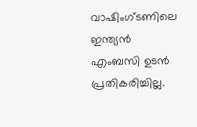വാഷിംഗ്ടണിലെ ഇന്ത്യന്‍ എംബസി ഉടന്‍ പ്രതികരിച്ചില്ല.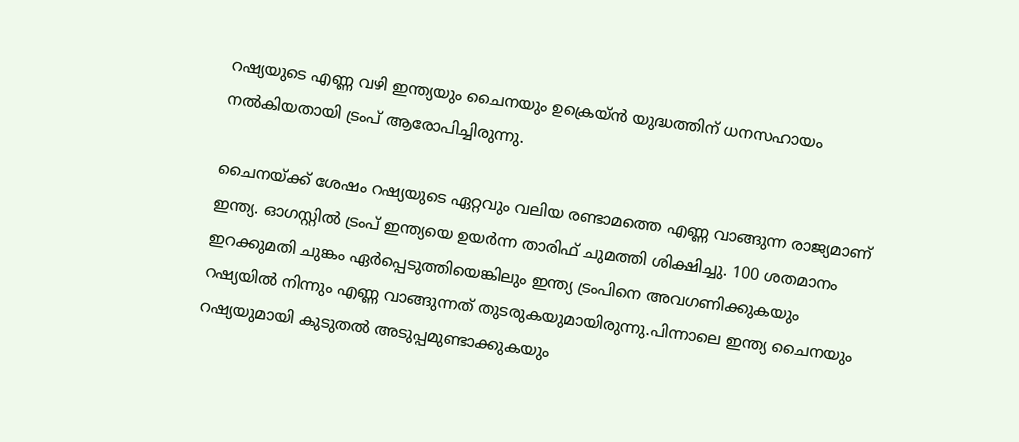റഷ്യയുടെ എണ്ണ വഴി ഇന്ത്യയും ചൈനയും ഉക്രെയ്ന്‍ യുദ്ധത്തിന് ധനസഹായം നല്‍കിയതായി ട്രംപ് ആരോപിച്ചിരുന്നു.

ചൈനയ്ക്ക് ശേഷം റഷ്യയുടെ ഏറ്റവും വലിയ രണ്ടാമത്തെ എണ്ണ വാങ്ങുന്ന രാജ്യമാണ് ഇന്ത്യ. ഓഗസ്റ്റില്‍ ട്രംപ് ഇന്ത്യയെ ഉയര്‍ന്ന താരിഫ് ചുമത്തി ശിക്ഷിച്ചു. 100 ശതമാനം ഇറക്കുമതി ചുങ്കം ഏര്‍പ്പെടുത്തിയെങ്കിലും ഇന്ത്യ ട്രംപിനെ അവഗണിക്കുകയും റഷ്യയില്‍ നിന്നും എണ്ണ വാങ്ങുന്നത് തുടരുകയുമായിരുന്നു.പിന്നാലെ ഇന്ത്യ ചൈനയും റഷ്യയുമായി കുടുതല്‍ അടുപ്പമുണ്ടാക്കുകയും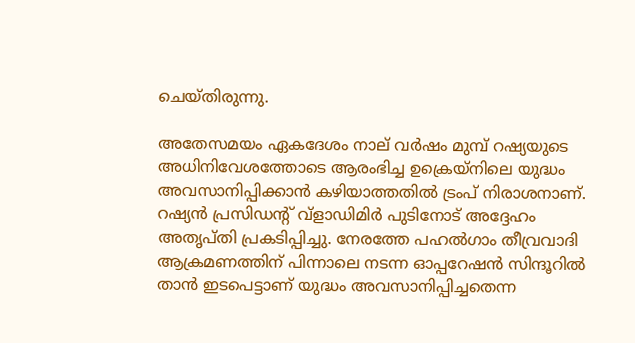ചെയ്തിരുന്നു.

അതേസമയം ഏകദേശം നാല് വര്‍ഷം മുമ്പ് റഷ്യയുടെ അധിനിവേശത്തോടെ ആരംഭിച്ച ഉക്രെയ്‌നിലെ യുദ്ധം അവസാനിപ്പിക്കാന്‍ കഴിയാത്തതില്‍ ട്രംപ് നിരാശനാണ്. റഷ്യന്‍ പ്രസിഡന്റ് വ്ളാഡിമിര്‍ പുടിനോട് അദ്ദേഹം അതൃപ്തി പ്രകടിപ്പിച്ചു. നേരത്തേ പഹല്‍ഗാം തീവ്രവാദി ആക്രമണത്തിന് പിന്നാലെ നടന്ന ഓപ്പറേഷന്‍ സിന്ദൂറില്‍ താന്‍ ഇടപെട്ടാണ് യുദ്ധം അവസാനിപ്പിച്ചതെന്ന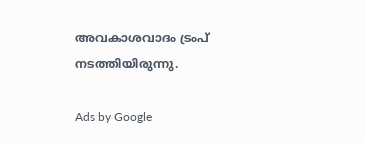അവകാശവാദം ട്രംപ് നടത്തിയിരുന്നു.

Ads by Google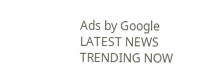Ads by Google
LATEST NEWS
TRENDING NOW